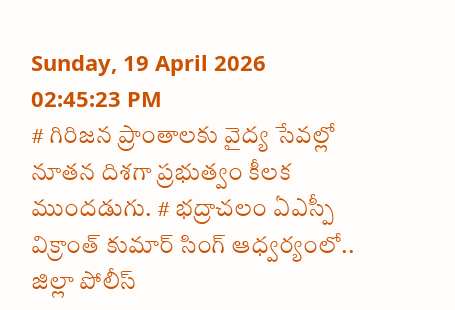Sunday, 19 April 2026 02:45:23 PM
# గిరిజన ప్రాంతాలకు వైద్య సేవల్లో నూతన దిశగా ప్రభుత్వం కీలక ముందడుగు. # భద్రాచలం ఏఎస్పీ విక్రాంత్ కుమార్ సింగ్ ఆధ్వర్యంలో.. జిల్లా పోలీస్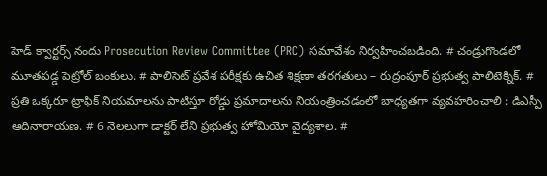హెడ్ క్వార్టర్స్ నందు Prosecution Review Committee (PRC) సమావేశం నిర్వహించబడింది. # చండ్రుగొండలో మూతపడ్డ పెట్రోల్ బంకులు. # పాలిసెట్ ప్రవేశ పరీక్షకు ఉచిత శిక్షణా తరగతులు – రుద్రంపూర్ ప్రభుత్వ పాలిటెక్నిక్. # ప్రతి ఒక్కరూ ట్రాఫిక్ నియమాలను పాటిస్తూ రోడ్డు ప్రమాదాలను నియంత్రించడంలో బాధ్యతగా వ్యవహరించాలి : డిఎస్పీ ఆదినారాయణ. # 6 నెలలుగా డాక్టర్ లేని ప్రభుత్వ హోమియో వైద్యశాల. #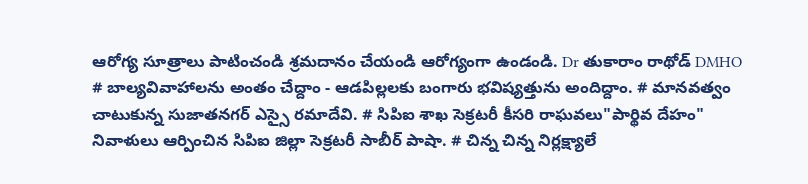ఆరోగ్య సూత్రాలు పాటించండి శ్రమదానం చేయండి ఆరోగ్యంగా ఉండండి. Dr తుకారాం రాథోడ్ DMHO # బాల్యవివాహాలను అంతం చేద్దాం - ఆడపిల్లలకు బంగారు భవిష్యత్తును అందిద్దాం. # మానవత్వం చాటుకున్న సుజాతనగర్ ఎస్సై రమాదేవి. # సిపిఐ శాఖ సెక్రటరీ కీసరి రాఘవలు"పార్థివ దేహం" నివాళులు ఆర్పించిన సిపిఐ జిల్లా సెక్రటరీ సాబీర్ పాషా. # చిన్న చిన్న నిర్లక్ష్యాలే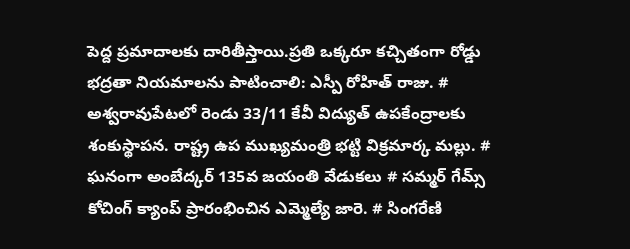పెద్ద ప్రమాదాలకు దారితీస్తాయి.ప్రతి ఒక్కరూ కచ్చితంగా రోడ్డు భద్రతా నియమాలను పాటించాలి: ఎస్పీ రోహిత్ రాజు. # అశ్వరావుపేటలో రెండు 33/11 కేవీ విద్యుత్ ఉపకేంద్రాలకు శంకుస్థాపన. రాష్ట్ర ఉప ముఖ్యమంత్రి భట్టి విక్రమార్క మల్లు. # ఘనంగా అంబేద్కర్ 135వ జయంతి వేడుకలు # సమ్మర్ గేమ్స్ కోచింగ్ క్యాంప్ ప్రారంభించిన ఎమ్మెల్యే జారె. # సింగరేణి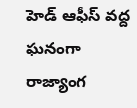హెడ్ ఆఫీస్ వద్ద ఘనంగా రాజ్యాంగ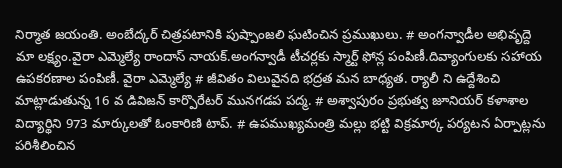నిర్మాత జయంతి. అంబేద్కర్ చిత్రపటానికి పుష్పాంజలి ఘటించిన ప్రముఖులు. # అంగన్వాడీల అభివృద్దె మా లక్ష్యం.వైరా ఎమ్మెల్యే రాందాస్ నాయక్.అంగన్వాడీ టీచర్లకు స్మార్ట్ ఫోన్ల పంపిణీ.దివ్యాంగులకు సహాయ ఉపకరణాల పంపిణీ. వైరా ఎమ్మెల్యే # జీవితం విలువైనది భద్రత మన బాధ్యత. ర్యాలీ ని ఉద్దేశించి మాట్లాడుతున్న 16 వ డివిజన్ కార్పొరేటర్ మునగడప పద్మ. # అశ్వాపురం ప్రభుత్వ జూనియర్ కళాశాల విద్యార్థిని 973 మార్కులతో ఓంకారిణి టాప్. # ఉపముఖ్యమంత్రి మల్లు భట్టి విక్రమార్క పర్యటన ఏర్పాట్లను పరిశీలించిన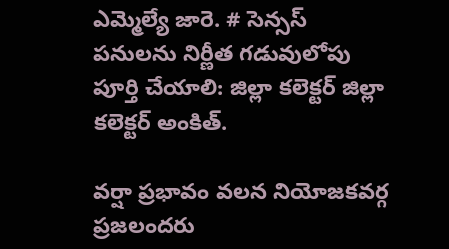ఎమ్మెల్యే జారె. # సెన్సస్ పనులను నిర్ణీత గడువులోపు పూర్తి చేయాలి: జిల్లా కలెక్టర్ జిల్లా కలెక్టర్ అంకిత్.

వర్షా ప్రభావం వలన నియోజకవర్గ ప్రజలందరు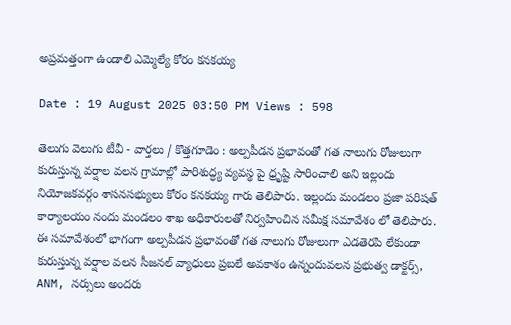అప్రమత్తంగా ఉండాలి ఎమ్మెల్యే కోరం కనకయ్య

Date : 19 August 2025 03:50 PM Views : 598

తెలుగు వెలుగు టీవీ - వార్తలు / కొత్తగూడెం : అల్పపీడన ప్రభావంతో గత నాలుగు రోజులుగా కురుస్తున్న వర్షాల వలన గ్రామాల్లో పారిశుద్ధ్య వ్యవస్థ పై ధ్రృష్టి సారించాలి అని ఇల్లందు నియోజకవర్గం శాసనసభ్యులు కోరం కనకయ్య గారు తెలిపారు. ఇల్లందు మండలం ప్రజా పరిషత్ కార్యాలయం నందు మండలం శాఖ అధికారులతో నిర్వహించిన సమీక్ష సమావేశం లో తెలిపారు. ఈ సమావేశంలో భాగంగా అల్పపీడన ప్రభావంతో గత నాలుగు రోజులుగా ఎడతెరపి లేకుండా కురుస్తున్న వర్షాల వలన సీజనల్ వ్యాధులు ప్రబలే అవకాశం ఉన్నందువలన ప్రభుత్వ డాక్టర్స్, ANM, నర్సులు అందరు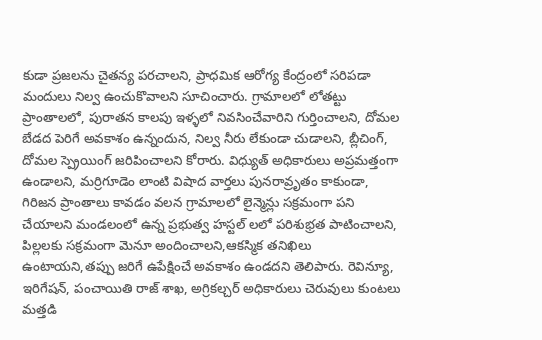కుడా ప్రజలను చైతన్య పరచాలని, ప్రాధమిక ఆరోగ్య కేంద్రంలో సరిపడా మందులు నిల్వ ఉంచుకొవాలని సూచించారు. గ్రామాలలో లోతట్టు ప్రాంతాలలో, పురాతన కాలపు ఇళ్ళలో నివసించేవారిని గుర్తించాలని, దోమల బేడద పెరిగే అవకాశం ఉన్నందున, నిల్వ నీరు లేకుండా చుడాలని, బ్లీచింగ్, దోమల స్ప్రెయింగ్ జరిపించాలని కోరారు. విధ్యుత్ అధికారులు అప్రమత్తంగా ఉండాలని, మర్రిగూడెం లాంటి విషాద వార్తలు పునరావ్రృతం కాకుండా, గిరిజన ప్రాంతాలు కావడం వలన గ్రామాలలో లైన్మెన్లు సక్రమంగా పని చేయాలని మండలంలో ఉన్న ప్రభుత్వ హస్టల్ లలో పరిశుభ్రత పాటించాలని, పిల్లలకు సక్రమంగా మెనూ అందించాలని,ఆకస్మిక తనిఖిలు ఉంటాయని,తప్పు జరిగే ఉపేక్షించే అవకాశం ఉండదని తెలిపారు. రెవిన్యూ, ఇరిగేషన్, పంచాయితి రాజ్ శాఖ, అగ్రికల్చర్ అధికారులు చెరువులు కుంటలు మత్తడి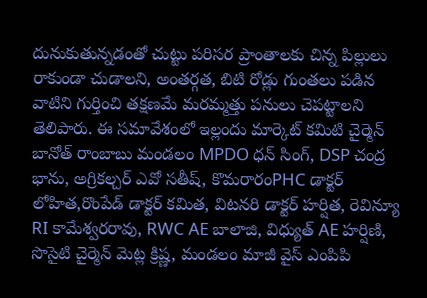దునుకుతున్నడంతో చుట్టు పరిసర ప్రాంతాలకు చిన్న పిల్లులు రాకుండా చుడాలని, అంతర్గత, బిటి రోడ్లు గుంతలు పడిన వాటిని గుర్తించి తక్షణమే మరమ్మత్తు పనులు చెపట్టాలని తెలిపారు. ఈ సమావేశంలో ఇల్లందు మార్కెట్ కమిటి చైర్మెన్ బానోత్ రాంబాబు మండలం MPDO ధన్ సింగ్, DSP చంద్ర భాను, అగ్రికల్చర్ ఎవో సతీష్, కొమరారంPHC డాక్టర్ లోహిత,రొంపేడ్ డాక్టర్ కమిత, విటనరి డాక్టర్ హర్షిత, రెవిన్యూ RI కామేశ్వరరావు, RWC AE బాలాజి, విధ్యుత్ AE హర్షిణి, సొసైటి చైర్మెన్ మెట్ల క్రిష్ణ, మండలం మాజీ వైస్ ఎంపిపి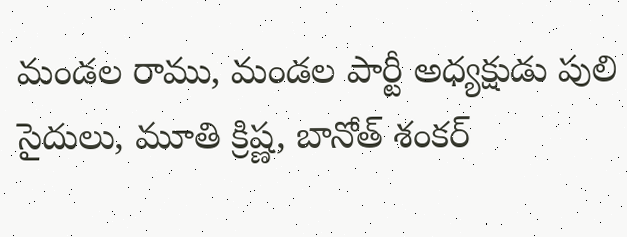మండల రాము, మండల పార్టీ అధ్యక్షుడు పులి సైదులు, మూతి క్రిష్ణ, బానోత్ శంకర్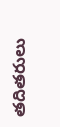తదితరులు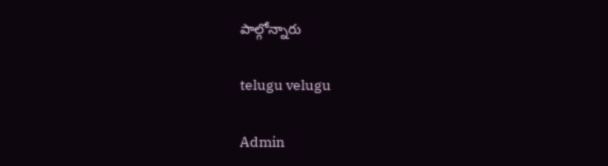పాల్గోన్నారు

telugu velugu

Admin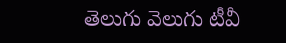తెలుగు వెలుగు టీవీ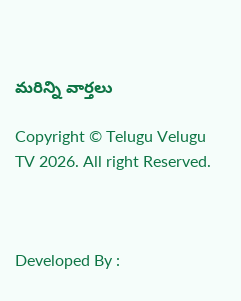మరిన్ని వార్తలు

Copyright © Telugu Velugu TV 2026. All right Reserved.



Developed By :